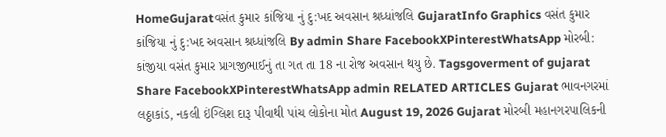HomeGujaratવસંત કુમાર કાંજિયા નું દુ:ખદ અવસાન શ્રધ્ધાંજલિ GujaratInfo Graphics વસંત કુમાર કાંજિયા નું દુ:ખદ અવસાન શ્રધ્ધાંજલિ By admin Share FacebookXPinterestWhatsApp મોરબી: કાંજીયા વસંત કુમાર પ્રાગજીભાઈનું તા ગત તા 18 ના રોજ અવસાન થયુ છે. Tagsgoverment of gujarat Share FacebookXPinterestWhatsApp admin RELATED ARTICLES Gujarat ભાવનગરમાં લઠ્ઠાકાંડ, નકલી ઇંગ્લિશ દારૂ પીવાથી પાંચ લોકોના મોત August 19, 2026 Gujarat મોરબી મહાનગરપાલિકની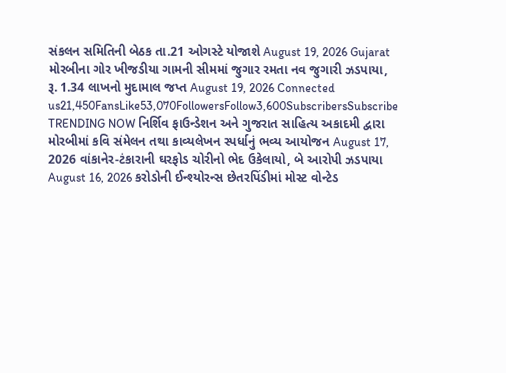સંકલન સમિતિની બેઠક તા.21 ઓગસ્ટે યોજાશે August 19, 2026 Gujarat મોરબીના ગોર ખીજડીયા ગામની સીમમાં જુગાર રમતા નવ જુગારી ઝડપાયા, રૂ. 1.34 લાખનો મુદામાલ જપ્ત August 19, 2026 Connected us21,450FansLike53,070FollowersFollow3,600SubscribersSubscribe TRENDING NOW નિર્શિવ ફાઉન્ડેશન અને ગુજરાત સાહિત્ય અકાદમી દ્વારા મોરબીમાં કવિ સંમેલન તથા કાવ્યલેખન સ્પર્ધાનું ભવ્ય આયોજન August 17, 2026 વાંકાનેર-ટંકારાની ઘરફોડ ચોરીનો ભેદ ઉકેલાયો, બે આરોપી ઝડપાયા August 16, 2026 કરોડોની ઈન્શ્યોરન્સ છેતરપિંડીમાં મોસ્ટ વોન્ટેડ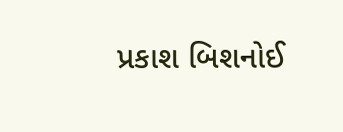પ્રકાશ બિશનોઈ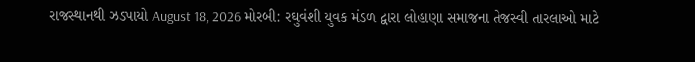રાજસ્થાનથી ઝડપાયો August 18, 2026 મોરબી: રઘુવંશી યુવક મંડળ દ્વારા લોહાણા સમાજના તેજસ્વી તારલાઓ માટે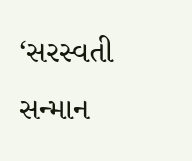‘સરસ્વતી સન્માન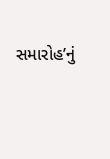સમારોહ’નું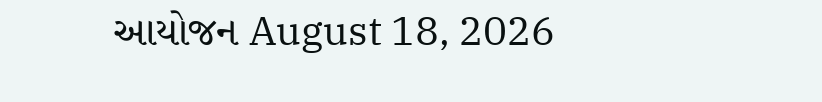આયોજન August 18, 2026